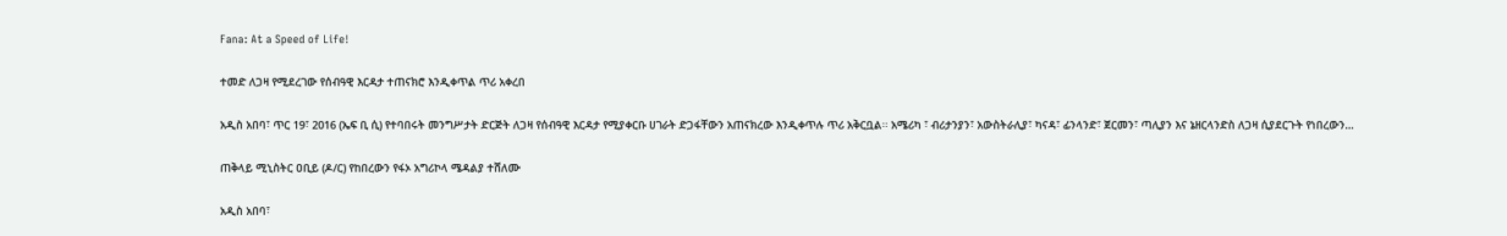Fana: At a Speed of Life!

ተመድ ለጋዛ የሚደረገው የሰብዓዊ እርዳታ ተጠናክሮ እንዲቀጥል ጥሪ አቀረበ

አዲስ አበባ፣ ጥር 19፣ 2016 (ኤፍ ቢ ሲ) የተባበሩት መንግሥታት ድርጅት ለጋዛ የሰብዓዊ እርዳታ የሚያቀርቡ ሀገራት ድጋፋቸውን አጠናክረው እንዲቀጥሉ ጥሪ አቅርቧል፡፡ አሜሪካ ፣ ብሪታንያን፣ አውስትራሊያ፣ ካናዳ፣ ፊንላንድ፣ ጀርመን፣ ጣሊያን እና ኔዘርላንድስ ለጋዛ ሲያደርጉት የነበረውን…

ጠቅላይ ሚኒስትር ዐቢይ (ዶ/ር) የከበረውን የፋኦ አግሪኮላ ሜዳልያ ተሸለሙ

አዲስ አበባ፣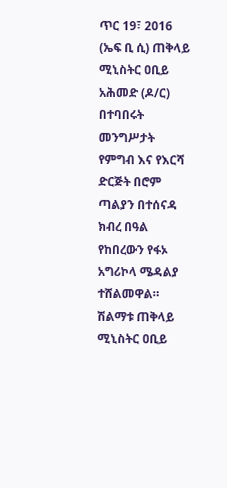ጥር 19፣ 2016 (ኤፍ ቢ ሲ) ጠቅላይ ሚኒስትር ዐቢይ አሕመድ (ዶ/ር) በተባበሩት መንግሥታት የምግብ እና የእርሻ ድርጅት በሮም ጣልያን በተሰናዳ ክብረ በዓል የከበረውን የፋኦ አግሪኮላ ሜዳልያ ተሸልመዋል። ሽልማቱ ጠቅላይ ሚኒስትር ዐቢይ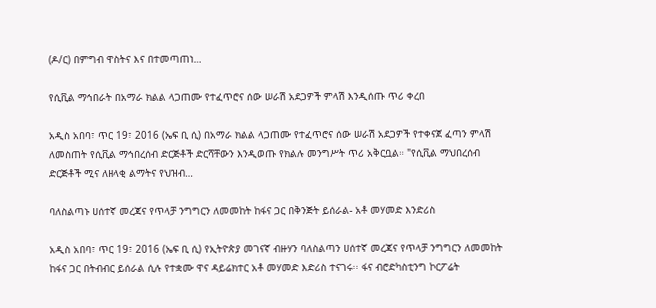(ዶ/ር) በምግብ ዋስትና እና በተመጣጠነ…

የሲቪል ማኅበራት በአማራ ክልል ላጋጠሙ የተፈጥሮና ሰው ሠራሽ አደጋዎች ምላሽ እንዲሰጡ ጥሪ ቀረበ

አዲስ አበባ፣ ጥር 19፣ 2016 (ኤፍ ቢ ሲ) በአማራ ክልል ላጋጠሙ የተፈጥሮና ሰው ሠራሽ አደጋዎች የተቀናጀ ፈጣን ምላሽ ለመስጠት የሲቪል ማኅበረሰብ ድርጅቶች ድርሻቸውን እንዲወጡ የክልሉ መንግሥት ጥሪ አቅርቧል። "የሲቪል ማህበረሰብ ድርጅቶች ሚና ለዘላቂ ልማትና የህዝብ…

ባለስልጣኑ ሀሰተኛ መረጃና የጥላቻ ንግግርን ለመመከት ከፋና ጋር በቅንጅት ይሰራል- አቶ መሃመድ እንድሪስ

አዲስ አበባ፣ ጥር 19፣ 2016 (ኤፍ ቢ ሲ) የኢትዮጵያ መገናኛ ብዙሃን ባለስልጣን ሀሰተኛ መረጃና የጥላቻ ንግግርን ለመመከት ከፋና ጋር በትብብር ይሰራል ሲሉ የተቋሙ ዋና ዳይሬክተር አቶ መሃመድ እድሪስ ተናገሩ፡፡ ፋና ብሮድካስቲንግ ኮርፖሬት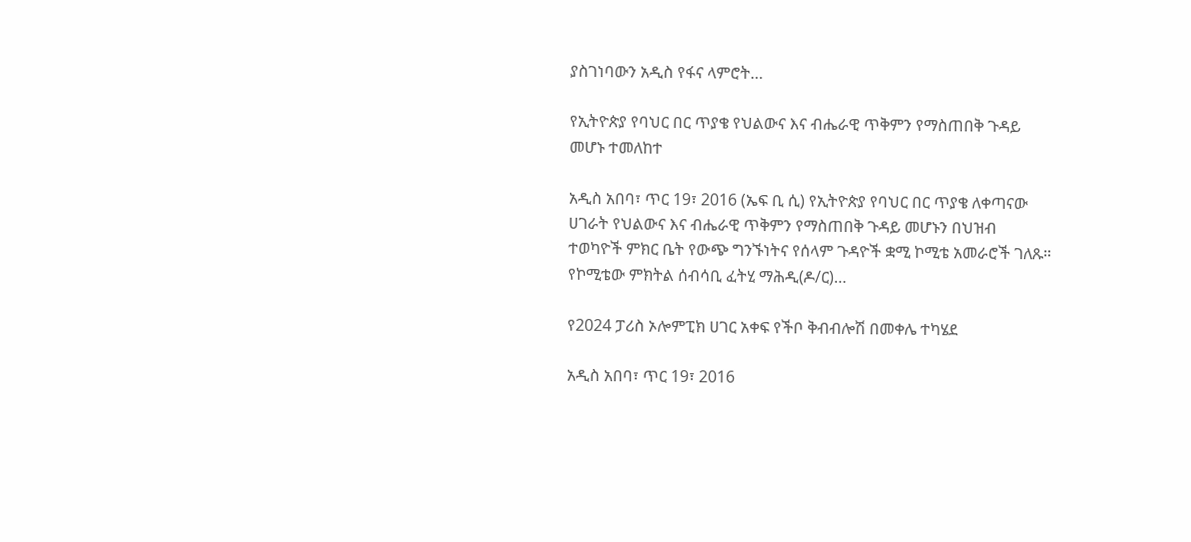ያስገነባውን አዲስ የፋና ላምሮት…

የኢትዮጵያ የባህር በር ጥያቄ የህልውና እና ብሔራዊ ጥቅምን የማስጠበቅ ጉዳይ መሆኑ ተመለከተ

አዲስ አበባ፣ ጥር 19፣ 2016 (ኤፍ ቢ ሲ) የኢትዮጵያ የባህር በር ጥያቄ ለቀጣናው ሀገራት የህልውና እና ብሔራዊ ጥቅምን የማስጠበቅ ጉዳይ መሆኑን በህዝብ ተወካዮች ምክር ቤት የውጭ ግንኙነትና የሰላም ጉዳዮች ቋሚ ኮሚቴ አመራሮች ገለጹ። የኮሚቴው ምክትል ሰብሳቢ ፈትሂ ማሕዲ(ዶ/ር)…

የ2024 ፓሪስ ኦሎምፒክ ሀገር አቀፍ የችቦ ቅብብሎሽ በመቀሌ ተካሄደ

አዲስ አበባ፣ ጥር 19፣ 2016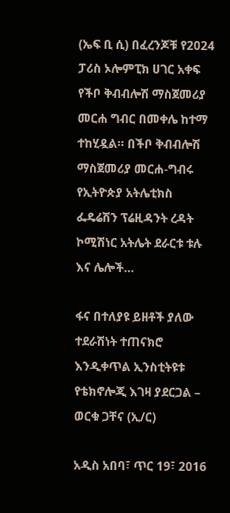(ኤፍ ቢ ሲ) በፈረንጆቹ የ2024 ፓሪስ ኦሎምፒክ ሀገር አቀፍ የችቦ ቅብብሎሽ ማስጀመሪያ መርሐ ግብር በመቀሌ ከተማ ተከሂዷል። በችቦ ቅብብሎሽ ማስጀመሪያ መርሐ-ግብሩ የኢትዮጵያ አትሌቲክስ ፌዴሬሽን ፕሬዚዳንት ረዳት ኮሚሽነር አትሌት ደራርቱ ቱሉ እና ሌሎች…

ፋና በተለያዩ ይዘቶች ያለው ተደራሽነት ተጠናክሮ እንዲቀጥል ኢንስቲትዩቱ የቴክኖሎጂ እገዛ ያደርጋል – ወርቁ ጋቸና (ኢ/ር)

አዲስ አበባ፣ ጥር 19፣ 2016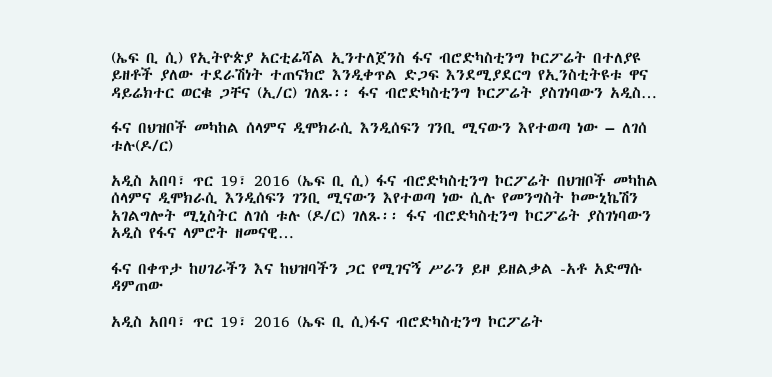(ኤፍ ቢ ሲ) የኢትዮጵያ አርቲፊሻል ኢንተለጀንስ ፋና ብሮድካስቲንግ ኮርፖሬት በተለያዩ ይዘቶች ያለው ተደራሽነት ተጠናክሮ እንዲቀጥል ድጋፍ እንደሚያደርግ የኢንስቲትዩቱ ዋና ዳይሬክተር ወርቁ ጋቸና (ኢ/ር) ገለጹ፡፡ ፋና ብሮድካስቲንግ ኮርፖሬት ያስገነባውን አዲስ…

ፋና በህዝቦች መካከል ሰላምና ዲሞክራሲ እንዲሰፍን ገንቢ ሚናውን እየተወጣ ነው – ለገሰ ቱሉ(ዶ/ር)

አዲስ አበባ፣ ጥር 19፣ 2016 (ኤፍ ቢ ሲ) ፋና ብሮድካስቲንግ ኮርፖሬት በህዝቦች መካከል ሰላምና ዲሞክራሲ እንዲሰፍን ገንቢ ሚናውን እየተወጣ ነው ሲሉ የመንግስት ኮሙኒኬሽን አገልግሎት ሚኒስትር ለገሰ ቱሉ (ዶ/ር) ገለጹ፡፡ ፋና ብሮድካስቲንግ ኮርፖሬት ያስገነባውን አዲስ የፋና ላምሮት ዘመናዊ…

ፋና በቀጥታ ከሀገራችን እና ከህዝባችን ጋር የሚገናኝ ሥራን ይዞ ይዘልቃል -አቶ አድማሱ ዳምጠው

አዲስ አበባ፣ ጥር 19፣ 2016 (ኤፍ ቢ ሲ)ፋና ብሮድካስቲንግ ኮርፖሬት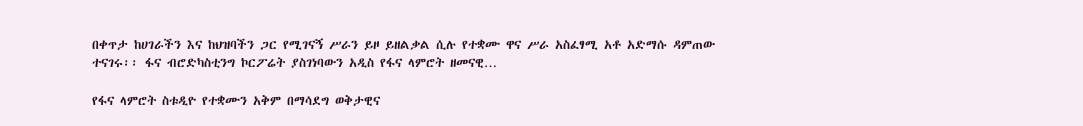በቀጥታ ከሀገራችን እና ከህዝባችን ጋር የሚገናኝ ሥራን ይዞ ይዘልቃል ሲሉ የተቋሙ ዋና ሥራ አስፈፃሚ አቶ አድማሱ ዳምጠው ተናገሩ፡፡ ፋና ብሮድካስቲንግ ኮርፖሬት ያስገነባውን አዲስ የፋና ላምሮት ዘመናዊ…

የፋና ላምሮት ስቱዲዮ የተቋሙን አቅም በማሳደግ ወቅታዊና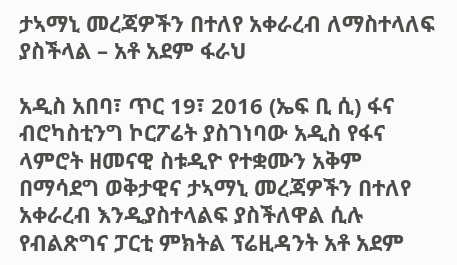ታኣማኒ መረጃዎችን በተለየ አቀራረብ ለማስተላለፍ ያስችላል – አቶ አደም ፋራህ

አዲስ አበባ፣ ጥር 19፣ 2016 (ኤፍ ቢ ሲ) ፋና ብሮካስቲንግ ኮርፖሬት ያስገነባው አዲስ የፋና ላምሮት ዘመናዊ ስቱዲዮ የተቋሙን አቅም በማሳደግ ወቅታዊና ታኣማኒ መረጃዎችን በተለየ አቀራረብ እንዲያስተላልፍ ያስችለዋል ሲሉ የብልጽግና ፓርቲ ምክትል ፕሬዚዳንት አቶ አደም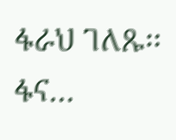ፋራህ ገለጹ፡፡ ፋና…